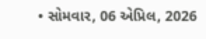• સોમવાર, 06 એપ્રિલ, 2026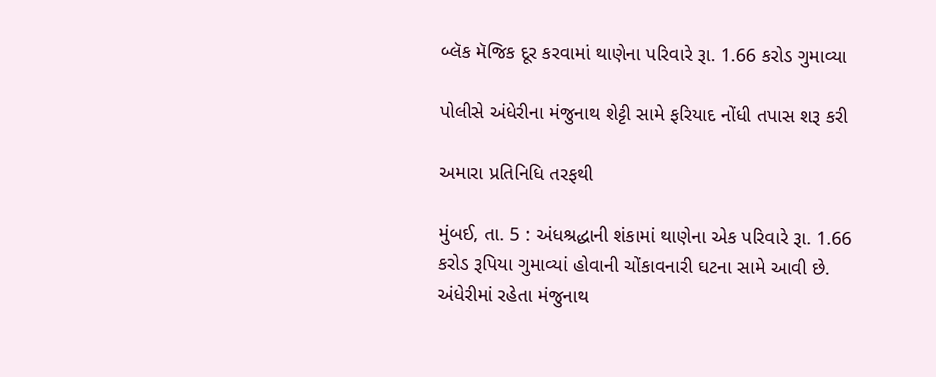બ્લૅક મૅજિક દૂર કરવામાં થાણેના પરિવારે રૂા. 1.66 કરોડ ગુમાવ્યા

પોલીસે અંધેરીના મંજુનાથ શેટ્ટી સામે ફરિયાદ નોંધી તપાસ શરૂ કરી

અમારા પ્રતિનિધિ તરફથી

મુંબઈ, તા. 5 : અંધશ્રદ્ધાની શંકામાં થાણેના એક પરિવારે રૂા. 1.66 કરોડ રૂપિયા ગુમાવ્યાં હોવાની ચોંકાવનારી ઘટના સામે આવી છે. અંધેરીમાં રહેતા મંજુનાથ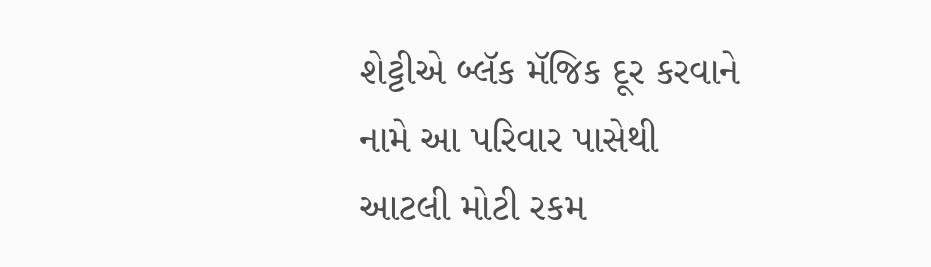શેટ્ટીએ બ્લૅક મૅજિક દૂર કરવાને નામે આ પરિવાર પાસેથી આટલી મોટી રકમ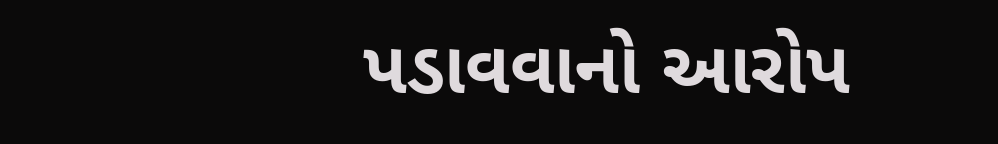પડાવવાનો આરોપ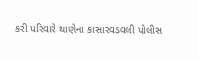કરી પરિવારે થાણેના કાસારવડવલી પોલીસ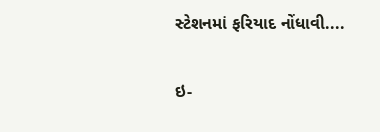સ્ટેશનમાં ફરિયાદ નોંધાવી....

ઇ-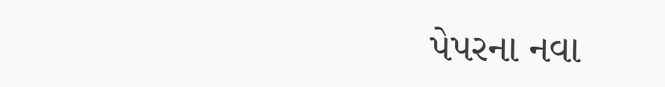પેપરના નવા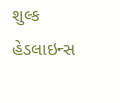શુલ્ક
હેડલાઇન્સ